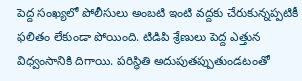పెద్ద సంఖ్యలో పోలీసులు అంబటి ఇంటి వద్దకు చేరుకున్నప్పటికీ ఫలితం లేకుండా పోయింది. టిడిపి శ్రేణులు పెద్ద ఎత్తున విధ్వంసానికి దిగాయి. పరిస్థితి అదుపుతప్పుతుండటంతో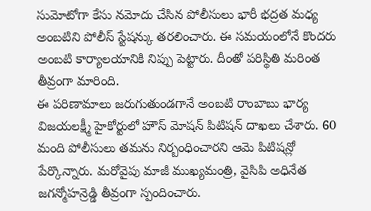సుమోటోగా కేసు నమోదు చేసిన పోలీసులు భారీ భద్రత మధ్య అంబటిని పోలీస్ స్టేషన్కు తరలించారు. ఈ సమయంలోనే కొందరు అంబటి కార్యాలయానికి నిప్పు పెట్టారు. దీంతో పరిస్థితి మరింత తీవ్రంగా మారింది.
ఈ పరిణామాలు జరుగుతుండగానే అంబటి రాంబాబు భార్య విజయలక్ష్మీ హైకోర్టులో హౌస్ మోషన్ పిటిషన్ దాఖలు చేశారు. 60 మంది పోలీసులు తమను నిర్బంధించారని ఆమె పిటిషన్లో పేర్కొన్నారు. మరోవైపు మాజీ ముఖ్యమంత్రి, వైసిపి అధినేత జగన్మోహన్రెడ్డి తీవ్రంగా స్పందించారు.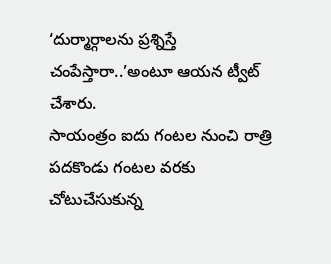‘దుర్మార్గాలను ప్రశ్నిస్తే చంపేస్తారా..’అంటూ ఆయన ట్వీట్ చేశారు.
సాయంత్రం ఐదు గంటల నుంచి రాత్రి పదకొండు గంటల వరకు చోటుచేసుకున్న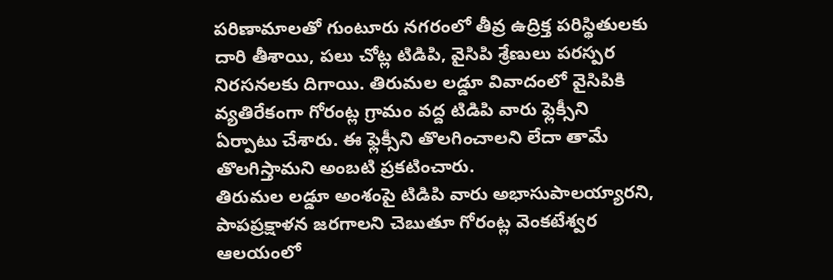పరిణామాలతో గుంటూరు నగరంలో తీవ్ర ఉద్రిక్త పరిస్థితులకు దారి తీశాయి, పలు చోట్ల టిడిపి, వైసిపి శ్రేణులు పరస్పర నిరసనలకు దిగాయి. తిరుమల లడ్డూ వివాదంలో వైసిపికి వ్యతిరేకంగా గోరంట్ల గ్రామం వద్ద టిడిపి వారు ఫ్లెక్సీని ఏర్పాటు చేశారు. ఈ ఫ్లెక్సీని తొలగించాలని లేదా తామే తొలగిస్తామని అంబటి ప్రకటించారు.
తిరుమల లడ్డూ అంశంపై టిడిపి వారు అభాసుపాలయ్యారని, పాపప్రక్షాళన జరగాలని చెబుతూ గోరంట్ల వెంకటేశ్వర ఆలయంలో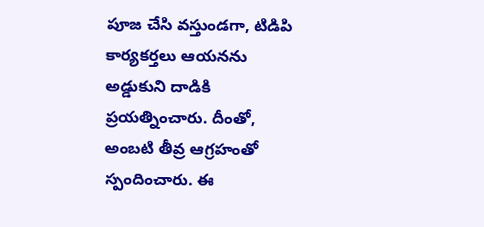పూజ చేసి వస్తుండగా, టిడిపి కార్యకర్తలు ఆయనను అడ్డుకుని దాడికి ప్రయత్నించారు. దీంతో, అంబటి తీవ్ర ఆగ్రహంతో స్పందించారు. ఈ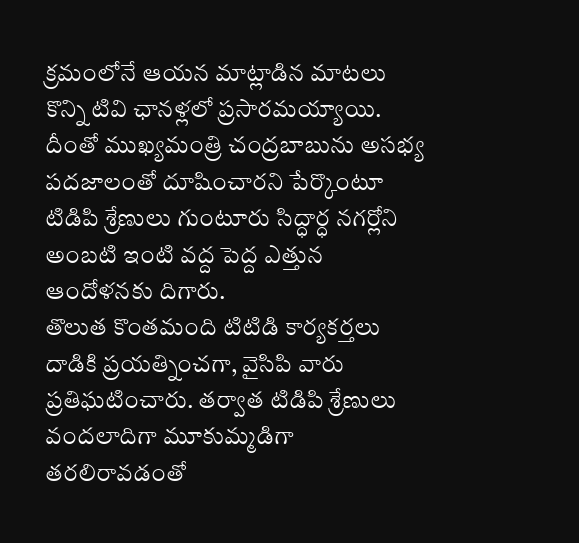క్రమంలోనే ఆయన మాట్లాడిన మాటలు కొన్ని టివి ఛానళ్లలో ప్రసారమయ్యాయి. దీంతో ముఖ్యమంత్రి చంద్రబాబును అసభ్య పదజాలంతో దూషించారని పేర్కొంటూ టిడిపి శ్రేణులు గుంటూరు సిద్ధార్ధ నగర్లోని అంబటి ఇంటి వద్ద పెద్ద ఎత్తున ఆందోళనకు దిగారు.
తొలుత కొంతమంది టిటిడి కార్యకర్తలు దాడికి ప్రయత్నించగా, వైసిపి వారు ప్రతిఘటించారు. తర్వాత టిడిపి శ్రేణులు వందలాదిగా మూకుమ్మడిగా తరలిరావడంతో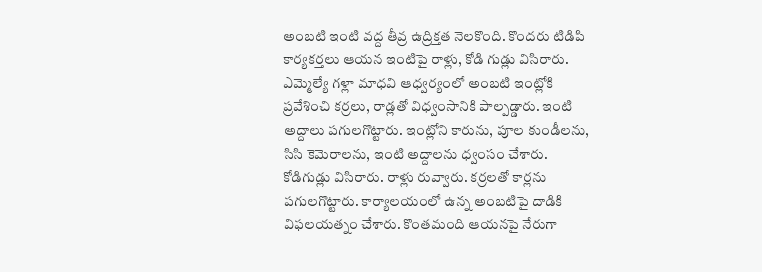అంబటి ఇంటి వద్ద తీవ్ర ఉద్రిక్తత నెలకొంది. కొందరు టిడిపి కార్యకర్తలు ఆయన ఇంటిపై రాళ్లు, కోడి గుడ్లు విసిరారు. ఎమ్మెల్యే గళ్లా మాధవి ఆధ్వర్యంలో అంబటి ఇంట్లోకి ప్రవేశించి కర్రలు, రాడ్లతో విధ్వంసానికి పాల్పడ్డారు. ఇంటి అద్దాలు పగులగొట్టారు. ఇంట్లోని కారును, పూల కుండీలను, సిసి కెమెరాలను, ఇంటి అద్దాలను ధ్వంసం చేశారు.
కోడిగుడ్లు విసిరారు. రాళ్లు రువ్వారు. కర్రలతో కార్లను పగులగొట్టారు. కార్యాలయంలో ఉన్న అంబటిపై దాడికి విఫలయత్నం చేశారు. కొంతమంది ఆయనపై నేరుగా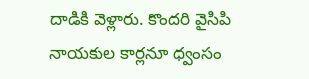దాడికి వెళ్లారు. కొందరి వైసిపి నాయకుల కార్లనూ ధ్వంసం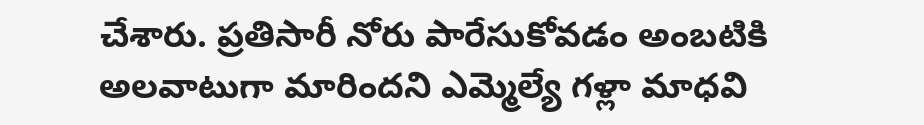చేశారు. ప్రతిసారీ నోరు పారేసుకోవడం అంబటికి అలవాటుగా మారిందని ఎమ్మెల్యే గళ్లా మాధవి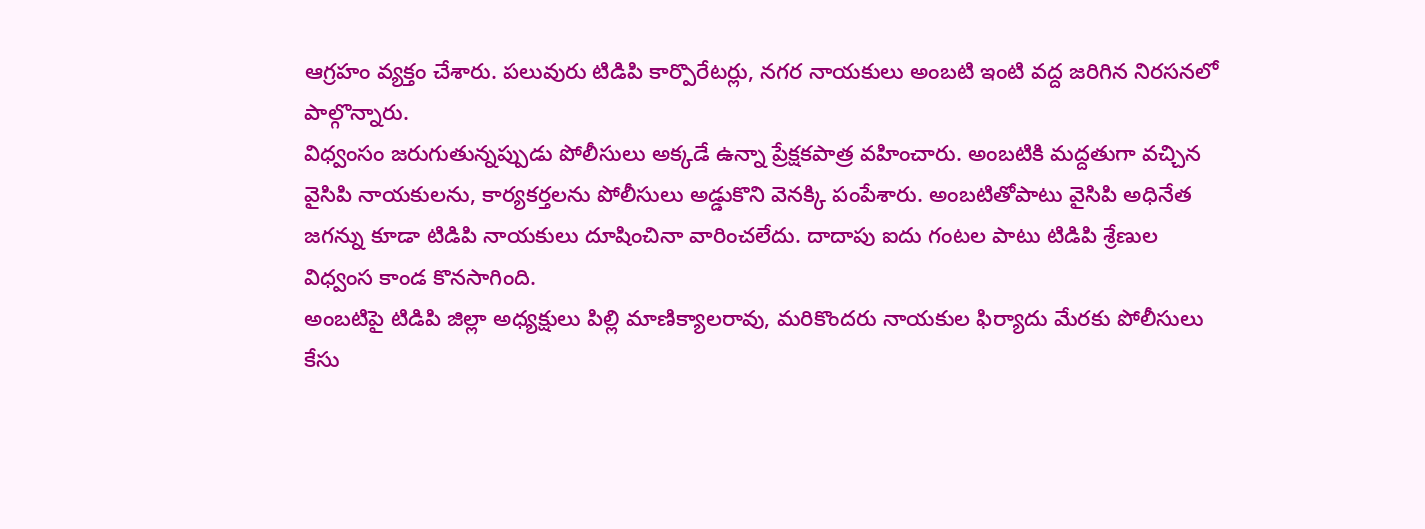ఆగ్రహం వ్యక్తం చేశారు. పలువురు టిడిపి కార్పొరేటర్లు, నగర నాయకులు అంబటి ఇంటి వద్ద జరిగిన నిరసనలో పాల్గొన్నారు.
విధ్వంసం జరుగుతున్నప్పుడు పోలీసులు అక్కడే ఉన్నా ప్రేక్షకపాత్ర వహించారు. అంబటికి మద్దతుగా వచ్చిన వైసిపి నాయకులను, కార్యకర్తలను పోలీసులు అడ్డుకొని వెనక్కి పంపేశారు. అంబటితోపాటు వైసిపి అధినేత జగన్ను కూడా టిడిపి నాయకులు దూషించినా వారించలేదు. దాదాపు ఐదు గంటల పాటు టిడిపి శ్రేణుల విధ్వంస కాండ కొనసాగింది.
అంబటిపై టిడిపి జిల్లా అధ్యక్షులు పిల్లి మాణిక్యాలరావు, మరికొందరు నాయకుల ఫిర్యాదు మేరకు పోలీసులు కేసు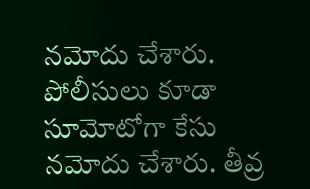నమోదు చేశారు. పోలీసులు కూడా సూమోటోగా కేసు నమోదు చేశారు. తీవ్ర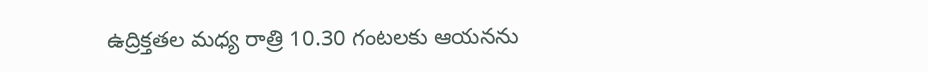ఉద్రిక్తతల మధ్య రాత్రి 10.30 గంటలకు ఆయనను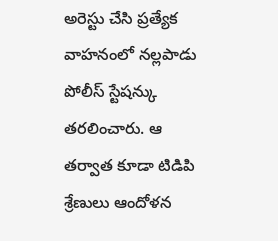అరెస్టు చేసి ప్రత్యేక వాహనంలో నల్లపాడు పోలీస్ స్టేషన్కు తరలించారు. ఆ తర్వాత కూడా టిడిపి శ్రేణులు ఆందోళన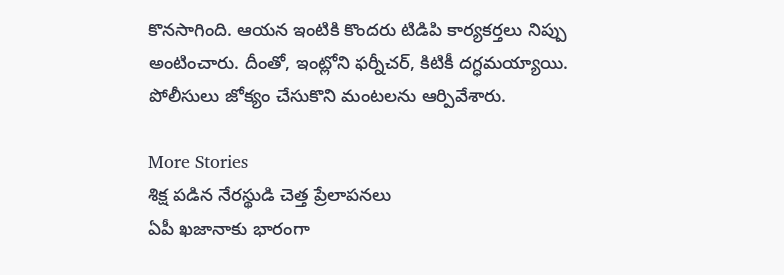కొనసాగింది. ఆయన ఇంటికి కొందరు టిడిపి కార్యకర్తలు నిప్పు అంటించారు. దీంతో, ఇంట్లోని ఫర్నీచర్, కిటికీ దగ్ధమయ్యాయి. పోలీసులు జోక్యం చేసుకొని మంటలను ఆర్పివేశారు.

More Stories
శిక్ష పడిన నేరస్థుడి చెత్త ప్రేలాపనలు
ఏపీ ఖజానాకు భారంగా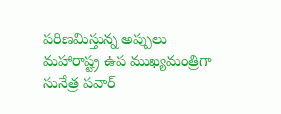పరిణమిస్తున్న అప్పులు
మహారాష్ట్ర ఉప ముఖ్యమంత్రిగా సునేత్ర పవార్